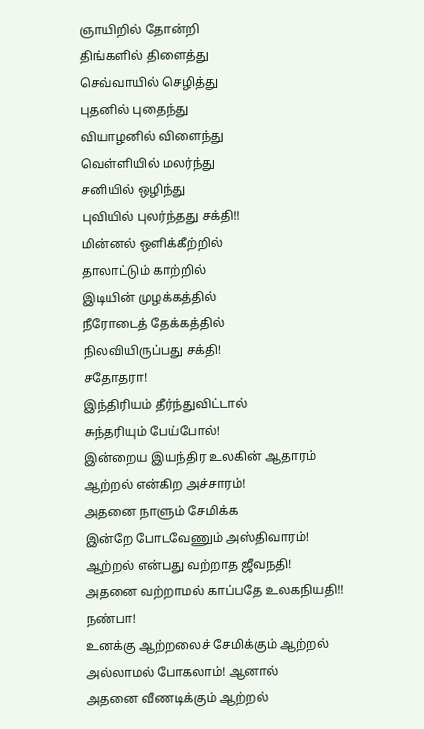ஞாயிறில் தோன்றி
திங்களில் திளைத்து
செவ்வாயில் செழித்து
புதனில் புதைந்து
வியாழனில் விளைந்து
வெள்ளியில் மலர்ந்து
சனியில் ஒழிந்து
புவியில் புலர்ந்தது சக்தி!!
மின்னல் ஒளிக்கீற்றில்
தாலாட்டும் காற்றில்
இடியின் முழக்கத்தில்
நீரோடைத் தேக்கத்தில்
நிலவியிருப்பது சக்தி!
சதோதரா!
இந்திரியம் தீர்ந்துவிட்டால்
சுந்தரியும் பேய்போல்!
இன்றைய இயந்திர உலகின் ஆதாரம்
ஆற்றல் என்கிற அச்சாரம்!
அதனை நாளும் சேமிக்க
இன்றே போடவேணும் அஸ்திவாரம்!
ஆற்றல் என்பது வற்றாத ஜீவநதி!
அதனை வற்றாமல் காப்பதே உலகநியதி!!
நண்பா!
உனக்கு ஆற்றலைச் சேமிக்கும் ஆற்றல்
அல்லாமல் போகலாம்! ஆனால்
அதனை வீணடிக்கும் ஆற்றல்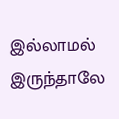இல்லாமல் இருந்தாலே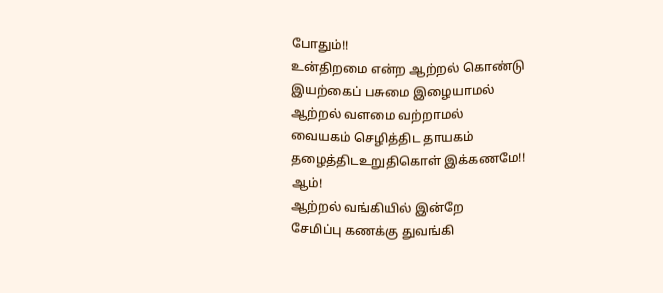போதும்!!
உன்திறமை என்ற ஆற்றல் கொண்டு
இயற்கைப் பசுமை இழையாமல்
ஆற்றல் வளமை வற்றாமல்
வையகம் செழித்திட தாயகம்
தழைத்திடஉறுதிகொள் இக்கணமே!!
ஆம்!
ஆற்றல் வங்கியில் இன்றே
சேமிப்பு கணக்கு துவங்கி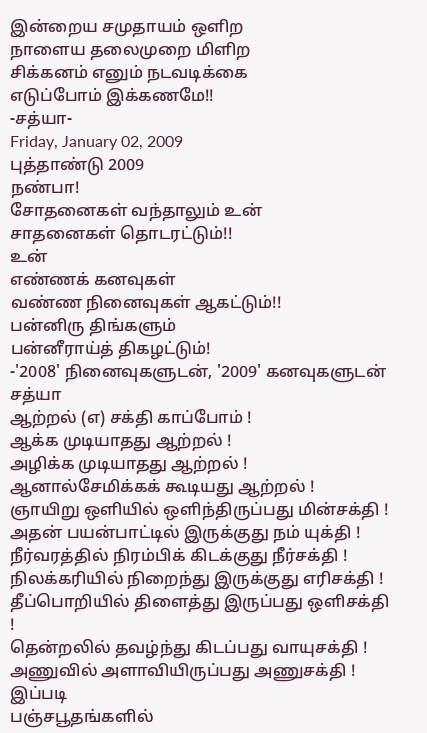இன்றைய சமுதாயம் ஒளிற
நாளைய தலைமுறை மிளிற
சிக்கனம் எனும் நடவடிக்கை
எடுப்போம் இக்கணமே!!
-சத்யா-
Friday, January 02, 2009
புத்தாண்டு 2009
நண்பா!
சோதனைகள் வந்தாலும் உன்
சாதனைகள் தொடரட்டும்!!
உன்
எண்ணக் கனவுகள்
வண்ண நினைவுகள் ஆகட்டும்!!
பன்னிரு திங்களும்
பன்னீராய்த் திகழட்டும்!
-'2008' நினைவுகளுடன், '2009' கனவுகளுடன்
சத்யா
ஆற்றல் (எ) சக்தி காப்போம் !
ஆக்க முடியாதது ஆற்றல் !
அழிக்க முடியாதது ஆற்றல் !
ஆனால்சேமிக்கக் கூடியது ஆற்றல் !
ஞாயிறு ஒளியில் ஒளிந்திருப்பது மின்சக்தி !
அதன் பயன்பாட்டில் இருக்குது நம் யுக்தி !
நீர்வரத்தில் நிரம்பிக் கிடக்குது நீர்சக்தி !
நிலக்கரியில் நிறைந்து இருக்குது எரிசக்தி !
தீப்பொறியில் திளைத்து இருப்பது ஒளிசக்தி !
தென்றலில் தவழ்ந்து கிடப்பது வாயுசக்தி !
அணுவில் அளாவியிருப்பது அணுசக்தி ! இப்படி
பஞ்சபூதங்களில்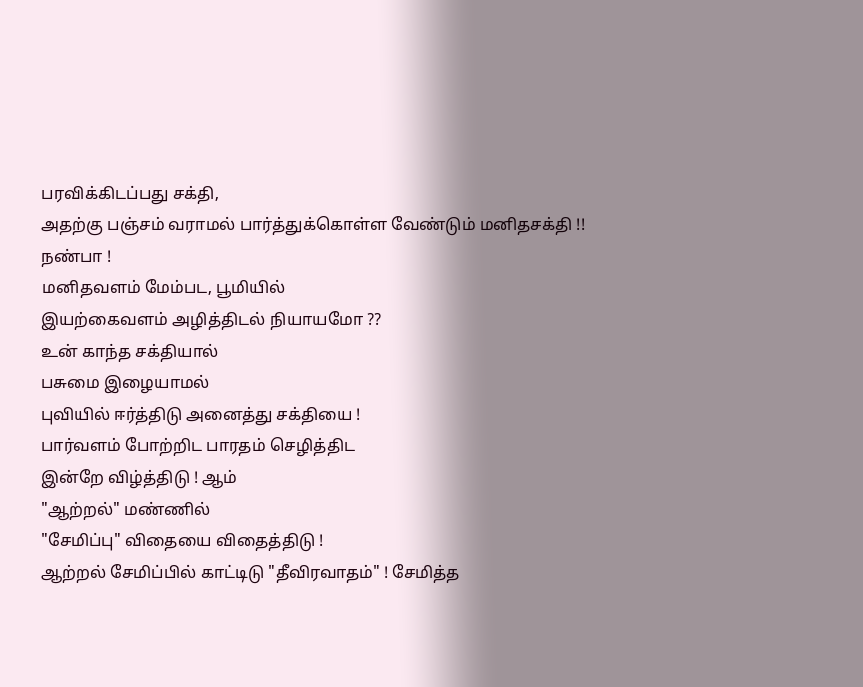பரவிக்கிடப்பது சக்தி,
அதற்கு பஞ்சம் வராமல் பார்த்துக்கொள்ள வேண்டும் மனிதசக்தி !!
நண்பா !
மனிதவளம் மேம்பட, பூமியில்
இயற்கைவளம் அழித்திடல் நியாயமோ ??
உன் காந்த சக்தியால்
பசுமை இழையாமல்
புவியில் ஈர்த்திடு அனைத்து சக்தியை !
பார்வளம் போற்றிட பாரதம் செழித்திட
இன்றே விழ்த்திடு ! ஆம்
"ஆற்றல்" மண்ணில்
"சேமிப்பு" விதையை விதைத்திடு !
ஆற்றல் சேமிப்பில் காட்டிடு "தீவிரவாதம்" ! சேமித்த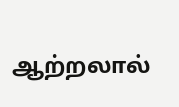ஆற்றலால்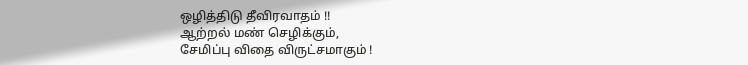ஒழித்திடு தீவிரவாதம் !!
ஆற்றல் மண் செழிக்கும்,
சேமிப்பு விதை விருட்சமாகும் !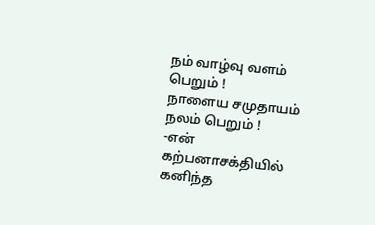நம் வாழ்வு வளம் பெறும் !
நாளைய சமுதாயம் நலம் பெறும் !
-என் கற்பனாசக்தியில் கனிந்த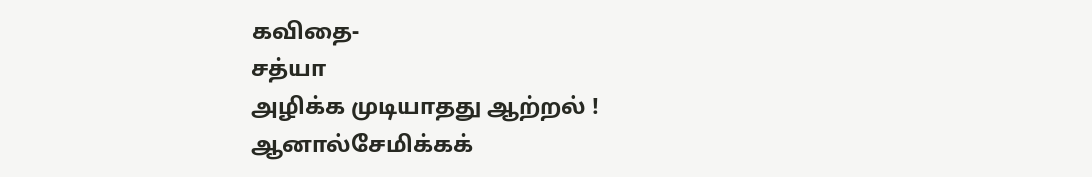கவிதை-
சத்யா
அழிக்க முடியாதது ஆற்றல் !
ஆனால்சேமிக்கக்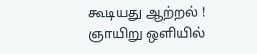கூடியது ஆற்றல் !
ஞாயிறு ஒளியில்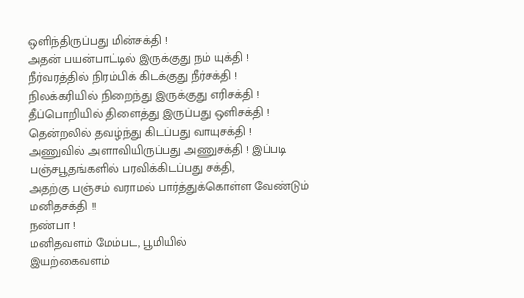ஒளிந்திருப்பது மின்சக்தி !
அதன் பயன்பாட்டில் இருக்குது நம் யுக்தி !
நீர்வரத்தில் நிரம்பிக் கிடக்குது நீர்சக்தி !
நிலக்கரியில் நிறைந்து இருக்குது எரிசக்தி !
தீப்பொறியில் திளைத்து இருப்பது ஒளிசக்தி !
தென்றலில் தவழ்ந்து கிடப்பது வாயுசக்தி !
அணுவில் அளாவியிருப்பது அணுசக்தி ! இப்படி
பஞ்சபூதங்களில் பரவிக்கிடப்பது சக்தி,
அதற்கு பஞ்சம் வராமல் பார்த்துக்கொள்ள வேண்டும் மனிதசக்தி !!
நண்பா !
மனிதவளம் மேம்பட, பூமியில்
இயற்கைவளம்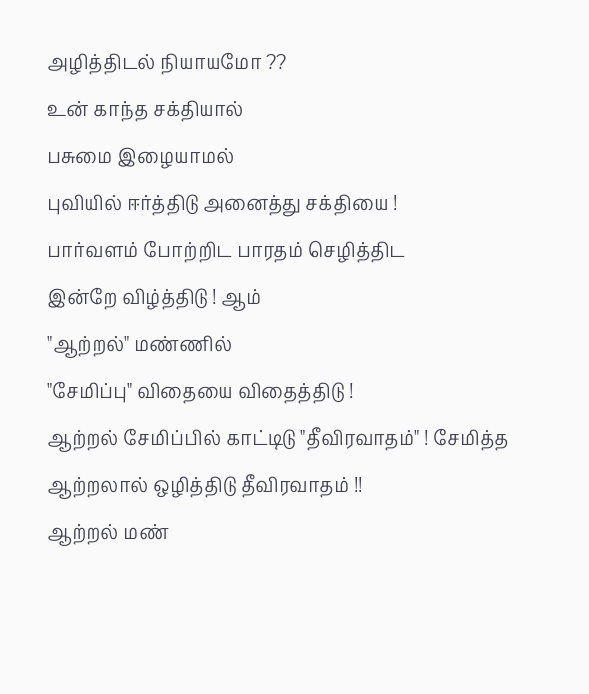அழித்திடல் நியாயமோ ??
உன் காந்த சக்தியால்
பசுமை இழையாமல்
புவியில் ஈர்த்திடு அனைத்து சக்தியை !
பார்வளம் போற்றிட பாரதம் செழித்திட
இன்றே விழ்த்திடு ! ஆம்
"ஆற்றல்" மண்ணில்
"சேமிப்பு" விதையை விதைத்திடு !
ஆற்றல் சேமிப்பில் காட்டிடு "தீவிரவாதம்" ! சேமித்த
ஆற்றலால் ஒழித்திடு தீவிரவாதம் !!
ஆற்றல் மண்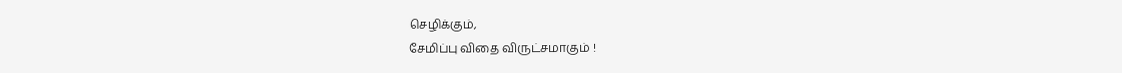செழிக்கும்,
சேமிப்பு விதை விருட்சமாகும் !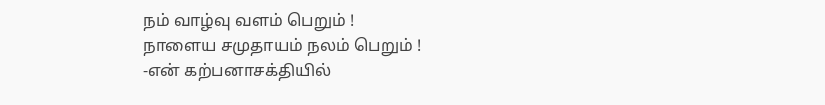நம் வாழ்வு வளம் பெறும் !
நாளைய சமுதாயம் நலம் பெறும் !
-என் கற்பனாசக்தியில்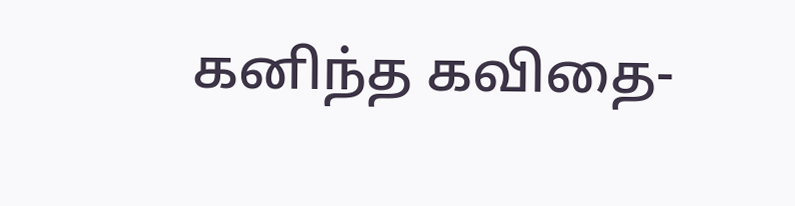கனிந்த கவிதை-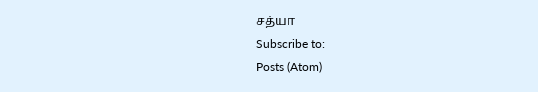சத்யா
Subscribe to:
Posts (Atom)